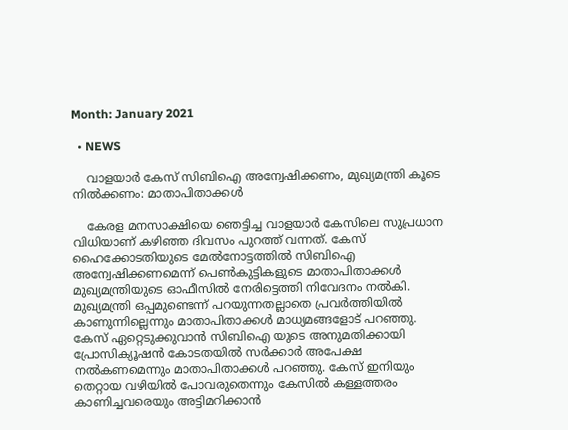Month: January 2021

  • NEWS

    വാളയാര്‍ കേസ് സിബിഐ അന്വേഷിക്കണം, മുഖ്യമന്ത്രി കൂടെ നില്‍ക്കണം: മാതാപിതാക്കള്‍

    കേരള മനസാക്ഷിയെ ഞെട്ടിച്ച വാളയാര്‍ കേസിലെ സുപ്രധാന വിധിയാണ് കഴിഞ്ഞ ദിവസം പുറത്ത് വന്നത്. കേസ് ഹൈക്കോടതിയുടെ മേല്‍നോട്ടത്തില്‍ സിബിഐ അന്വേഷിക്കണമെന്ന് പെണ്‍കുട്ടികളുടെ മാതാപിതാക്കള്‍ മുഖ്യമന്ത്രിയുടെ ഓഫീസില്‍ നേരിട്ടെത്തി നിവേദനം നല്‍കി. മുഖ്യമന്ത്രി ഒപ്പമുണ്ടെന്ന് പറയുന്നതല്ലാതെ പ്രവര്‍ത്തിയില്‍ കാണുന്നില്ലെന്നും മാതാപിതാക്കള്‍ മാധ്യമങ്ങളോട് പറഞ്ഞു. കേസ് ഏറ്റെടുക്കുവാന്‍ സിബിഐ യുടെ അനുമതിക്കായി പ്രോസിക്യൂഷന്‍ കോടതയില്‍ സര്‍ക്കാര്‍ അപേക്ഷ നല്‍കണമെന്നും മാതാപിതാക്കള്‍ പറഞ്ഞു. കേസ് ഇനിയും തെറ്റായ വഴിയില്‍ പോവരുതെന്നും കേസില്‍ കള്ളത്തരം കാണിച്ചവരെയും അട്ടിമറിക്കാന്‍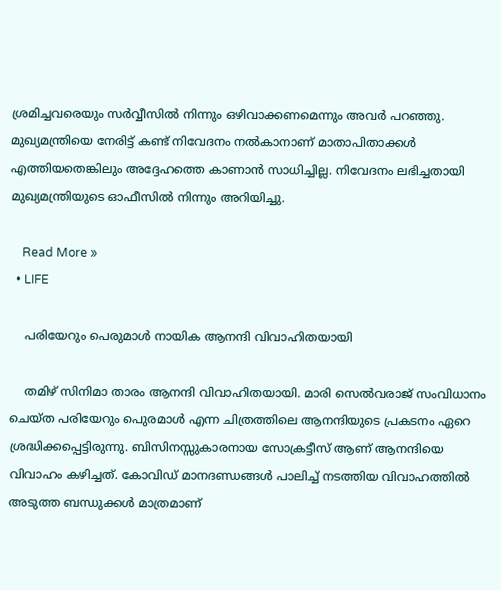ശ്രമിച്ചവരെയും സര്‍വ്വീസില്‍ നിന്നും ഒഴിവാക്കണമെന്നും അവര്‍ പറഞ്ഞു. മുഖ്യമന്ത്രിയെ നേരിട്ട് കണ്ട് നിവേദനം നല്‍കാനാണ് മാതാപിതാക്കള്‍ എത്തിയതെങ്കിലും അദ്ദേഹത്തെ കാണാന്‍ സാധിച്ചില്ല. നിവേദനം ലഭിച്ചതായി മുഖ്യമന്ത്രിയുടെ ഓഫീസില്‍ നിന്നും അറിയിച്ചു.

    Read More »
  • LIFE

    പരിയേറും പെരുമാള്‍ നായിക ആനന്ദി വിവാഹിതയായി

    തമിഴ് സിനിമാ താരം ആനന്ദി വിവാഹിതയായി. മാരി സെല്‍വരാജ് സംവിധാനം ചെയ്ത പരിയേറും പെുരമാള്‍ എന്ന ചിത്രത്തിലെ ആനന്ദിയുടെ പ്രകടനം ഏറെ ശ്രദ്ധിക്കപ്പെട്ടിരുന്നു. ബിസിനസ്സുകാരനായ സോക്രട്ടീസ് ആണ് ആനന്ദിയെ വിവാഹം കഴിച്ചത്. കോവിഡ് മാനദണ്ഡങ്ങള്‍ പാലിച്ച് നടത്തിയ വിവാഹത്തില്‍ അടുത്ത ബന്ധുക്കള്‍ മാത്രമാണ്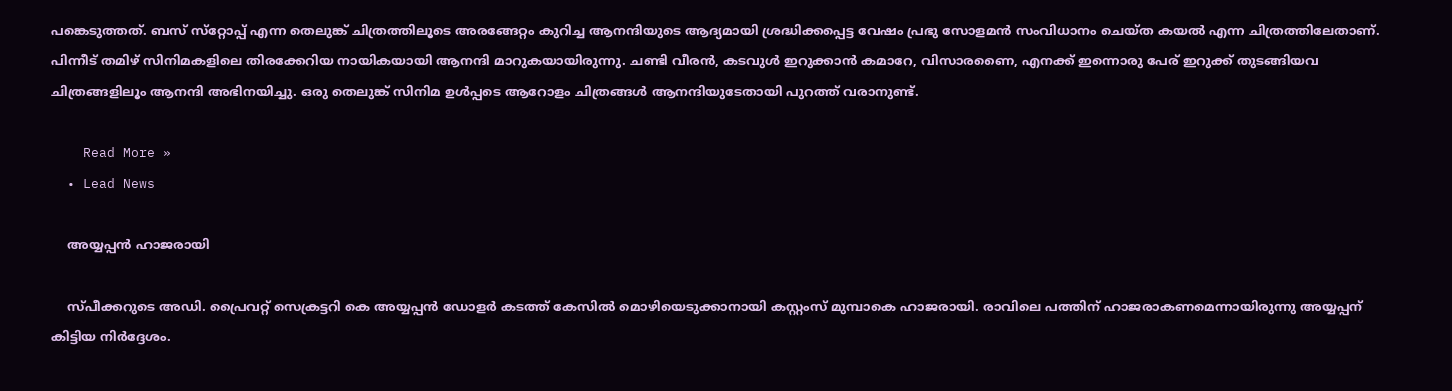പങ്കെടുത്തത്. ബസ് സ്‌റ്റോപ്പ് എന്ന തെലുങ്ക് ചിത്രത്തിലൂടെ അരങ്ങേറ്റം കുറിച്ച ആനന്ദിയുടെ ആദ്യമായി ശ്രദ്ധിക്കപ്പെട്ട വേഷം പ്രഭു സോളമന്‍ സംവിധാനം ചെയ്ത കയല്‍ എന്ന ചിത്രത്തിലേതാണ്. പിന്നീട് തമിഴ് സിനിമകളിലെ തിരക്കേറിയ നായികയായി ആനന്ദി മാറുകയായിരുന്നു. ചണ്ടി വീരന്‍, കടവുള്‍ ഇറുക്കാന്‍ കമാറേ, വിസാരണൈ, എനക്ക് ഇന്നൊരു പേര് ഇറുക്ക് തുടങ്ങിയവ ചിത്രങ്ങളിലൂം ആനന്ദി അഭിനയിച്ചു. ഒരു തെലുങ്ക് സിനിമ ഉള്‍പ്പടെ ആറോളം ചിത്രങ്ങള്‍ ആനന്ദിയുടേതായി പുറത്ത് വരാനുണ്ട്.

    Read More »
  • Lead News

    അയ്യപ്പൻ ഹാജരായി

    സ്പീക്കറുടെ അഡി. പ്രൈവറ്റ് സെക്രട്ടറി കെ അയ്യപ്പന്‍ ഡോള‍ര്‍ കടത്ത് കേസിൽ മൊഴിയെടുക്കാനായി കസ്റ്റംസ് മുമ്പാകെ ഹാജരായി. രാവിലെ പത്തിന് ഹാജരാകണമെന്നായിരുന്നു അയ്യപ്പന് കിട്ടിയ നിര്‍ദ്ദേശം.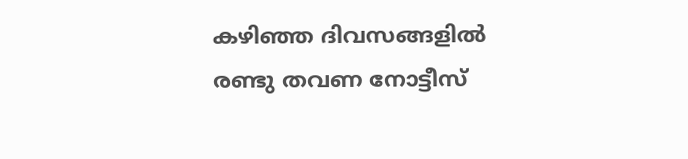കഴിഞ്ഞ ദിവസങ്ങളില്‍ രണ്ടു തവണ നോട്ടീസ്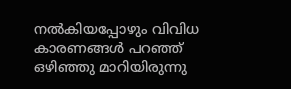നല്‍കിയപ്പോഴും വിവിധ കാരണങ്ങള്‍ പറഞ്ഞ് ഒഴിഞ്ഞു മാറിയിരുന്നു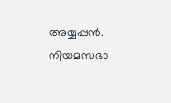അയ്യപ്പന്‍. നിയമസഭാ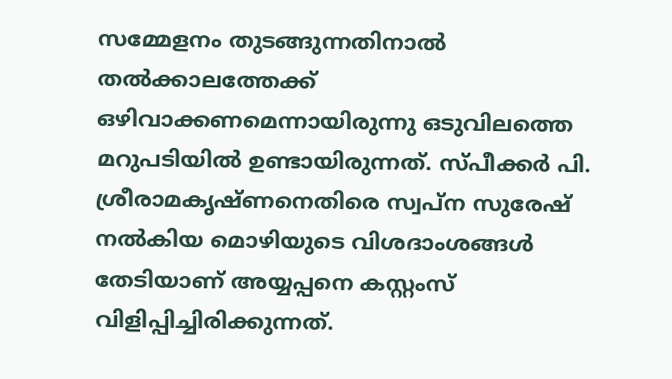സമ്മേളനം തുടങ്ങുന്നതിനാല്‍ തല്‍ക്കാലത്തേക്ക് ഒഴിവാക്കണമെന്നായിരുന്നു ഒടുവിലത്തെ മറുപടിയില്‍ ഉണ്ടായിരുന്നത്. സ്പീക്കര്‍ പി. ശ്രീരാമകൃഷ്ണനെതിരെ സ്വപ്ന സുരേഷ് നല്‍കിയ മൊഴിയുടെ വിശദാംശങ്ങള്‍ തേടിയാണ് അയ്യപ്പനെ കസ്റ്റംസ് വിളിപ്പിച്ചിരിക്കുന്നത്.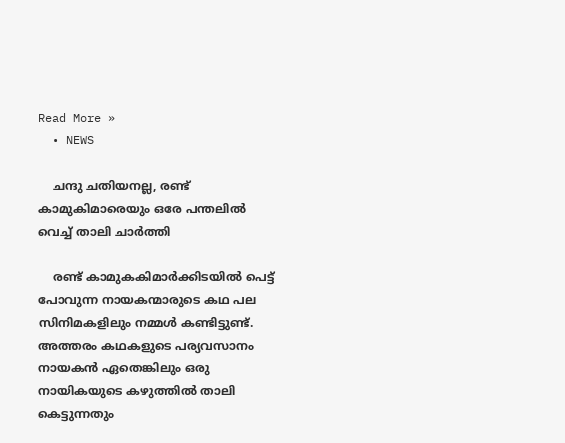Read More »
  • NEWS

    ചന്ദു ചതിയനല്ല, രണ്ട് കാമുകിമാരെയും ഒരേ പന്തലില്‍ വെച്ച് താലി ചാര്‍ത്തി

    രണ്ട് കാമുകകിമാര്‍ക്കിടയില്‍ പെട്ട് പോവുന്ന നായകന്മാരുടെ കഥ പല സിനിമകളിലും നമ്മള്‍ കണ്ടിട്ടുണ്ട്. അത്തരം കഥകളുടെ പര്യവസാനം നായകന്‍ ഏതെങ്കിലും ഒരു നായികയുടെ കഴുത്തില്‍ താലി കെട്ടുന്നതും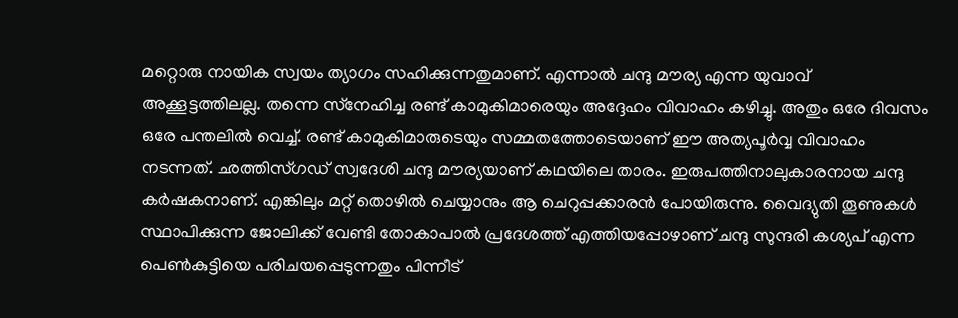മറ്റൊരു നായിക സ്വയം ത്യാഗം സഹിക്കുന്നതുമാണ്. എന്നാല്‍ ചന്ദു മൗര്യ എന്ന യുവാവ് അക്കൂട്ടത്തിലല്ല. തന്നെ സ്‌നേഹിച്ച രണ്ട് കാമുകിമാരെയും അദ്ദേഹം വിവാഹം കഴിച്ചു. അതും ഒരേ ദിവസം ഒരേ പന്തലില്‍ വെച്ച്. രണ്ട് കാമുകിമാരുടെയും സമ്മതത്തോടെയാണ് ഈ അത്യപൂര്‍വ്വ വിവാഹം നടന്നത്. ഛത്തിസ്ഗഡ് സ്വദേശി ചന്ദു മൗര്യയാണ് കഥയിലെ താരം. ഇരുപത്തിനാലുകാരനായ ചന്ദു കര്‍ഷകനാണ്. എങ്കിലും മറ്റ് തൊഴില്‍ ചെയ്യാനും ആ ചെറുപ്പക്കാരന്‍ പോയിരുന്നു. വൈദ്യുതി തൂണുകള്‍ സ്ഥാപിക്കുന്ന ജോലിക്ക് വേണ്ടി തോകാപാല്‍ പ്രദേശത്ത് എത്തിയപ്പോഴാണ് ചന്ദു സുന്ദരി കശ്യപ് എന്ന പെണ്‍കുട്ടിയെ പരിചയപ്പെടുന്നതും പിന്നീട്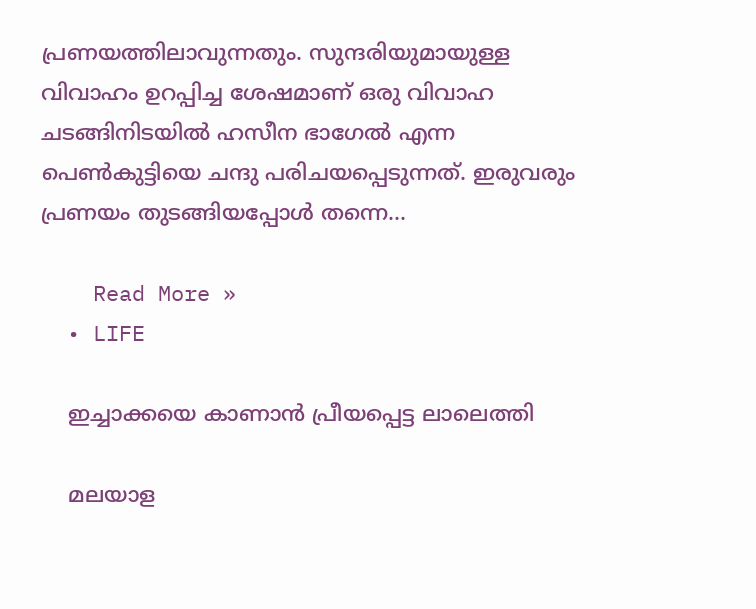പ്രണയത്തിലാവുന്നതും. സുന്ദരിയുമായുള്ള വിവാഹം ഉറപ്പിച്ച ശേഷമാണ് ഒരു വിവാഹ ചടങ്ങിനിടയില്‍ ഹസീന ഭാഗേല്‍ എന്ന പെണ്‍കുട്ടിയെ ചന്ദു പരിചയപ്പെടുന്നത്. ഇരുവരും പ്രണയം തുടങ്ങിയപ്പോള്‍ തന്നെ…

    Read More »
  • LIFE

    ഇച്ചാക്കയെ കാണാന്‍ പ്രീയപ്പെട്ട ലാലെത്തി

    മലയാള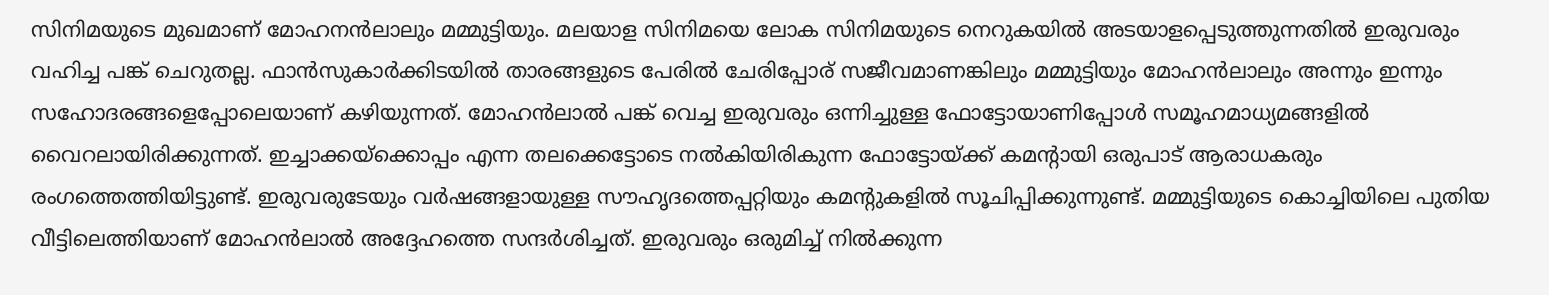സിനിമയുടെ മുഖമാണ് മോഹനന്‍ലാലും മമ്മുട്ടിയും. മലയാള സിനിമയെ ലോക സിനിമയുടെ നെറുകയില്‍ അടയാളപ്പെടുത്തുന്നതില്‍ ഇരുവരും വഹിച്ച പങ്ക് ചെറുതല്ല. ഫാന്‍സുകാര്‍ക്കിടയില്‍ താരങ്ങളുടെ പേരില്‍ ചേരിപ്പോര് സജീവമാണങ്കിലും മമ്മുട്ടിയും മോഹന്‍ലാലും അന്നും ഇന്നും സഹോദരങ്ങളെപ്പോലെയാണ് കഴിയുന്നത്. മോഹന്‍ലാല്‍ പങ്ക് വെച്ച ഇരുവരും ഒന്നിച്ചുള്ള ഫോട്ടോയാണിപ്പോള്‍ സമൂഹമാധ്യമങ്ങളില്‍ വൈറലായിരിക്കുന്നത്. ഇച്ചാക്കയ്‌ക്കൊപ്പം എന്ന തലക്കെട്ടോടെ നല്‍കിയിരികുന്ന ഫോട്ടോയ്ക്ക് കമന്റായി ഒരുപാട് ആരാധകരും രംഗത്തെത്തിയിട്ടുണ്ട്. ഇരുവരുടേയും വര്‍ഷങ്ങളായുള്ള സൗഹൃദത്തെപ്പറ്റിയും കമന്റുകളില്‍ സൂചിപ്പിക്കുന്നുണ്ട്. മമ്മുട്ടിയുടെ കൊച്ചിയിലെ പുതിയ വീട്ടിലെത്തിയാണ് മോഹന്‍ലാല്‍ അദ്ദേഹത്തെ സന്ദര്‍ശിച്ചത്. ഇരുവരും ഒരുമിച്ച് നില്‍ക്കുന്ന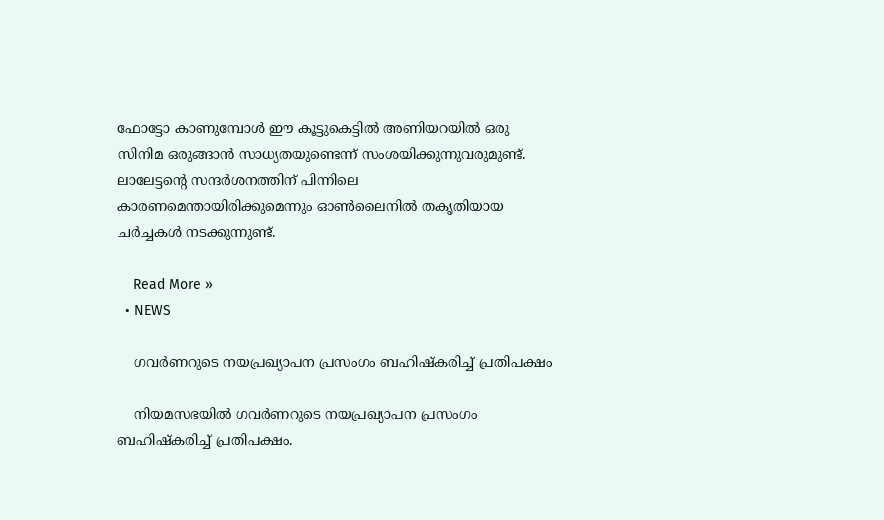ഫോട്ടോ കാണുമ്പോള്‍ ഈ കൂട്ടുകെട്ടില്‍ അണിയറയില്‍ ഒരു സിനിമ ഒരുങ്ങാന്‍ സാധ്യതയുണ്ടെന്ന് സംശയിക്കുന്നുവരുമുണ്ട്. ലാലേട്ടന്റെ സന്ദര്‍ശനത്തിന് പിന്നിലെ കാരണമെന്തായിരിക്കുമെന്നും ഓണ്‍ലൈനില്‍ തകൃതിയായ ചര്‍ച്ചകള്‍ നടക്കുന്നുണ്ട്.

    Read More »
  • NEWS

    ഗവർണറുടെ നയപ്രഖ്യാപന പ്രസംഗം ബഹിഷ്കരിച്ച് പ്രതിപക്ഷം

    നിയമസഭയിൽ ഗവർണറുടെ നയപ്രഖ്യാപന പ്രസംഗം ബഹിഷ്കരിച്ച് പ്രതിപക്ഷം.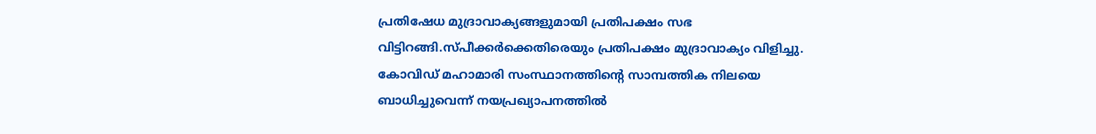പ്രതിഷേധ മുദ്രാവാക്യങ്ങളുമായി പ്രതിപക്ഷം സഭ വിട്ടിറങ്ങി.സ്പീക്കർക്കെതിരെയും പ്രതിപക്ഷം മുദ്രാവാക്യം വിളിച്ചു. കോവിഡ് മഹാമാരി സംസ്ഥാനത്തിന്റെ സാമ്പത്തിക നിലയെ ബാധിച്ചുവെന്ന് നയപ്രഖ്യാപനത്തിൽ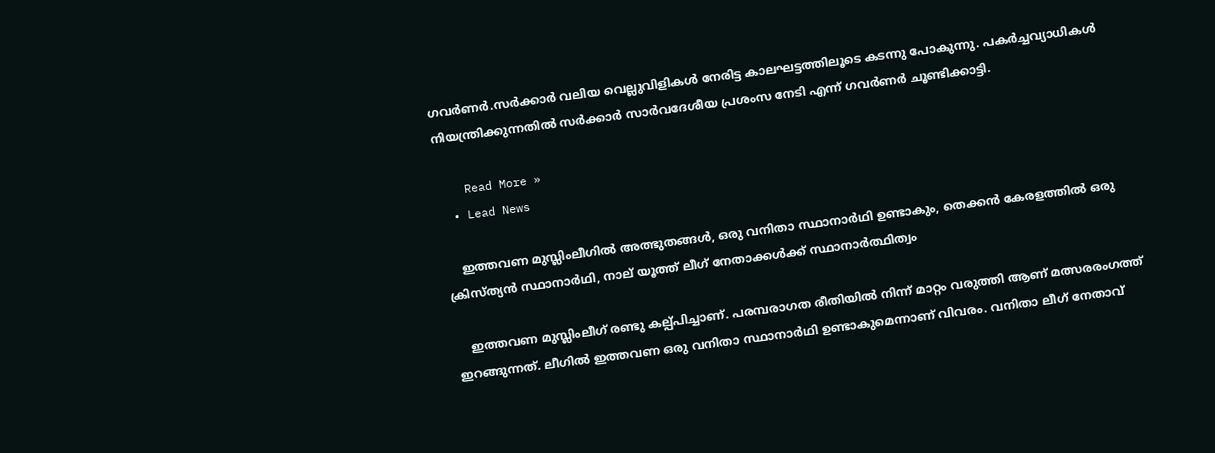ഗവർണർ.സർക്കാർ വലിയ വെല്ലുവിളികൾ നേരിട്ട കാലഘട്ടത്തിലൂടെ കടന്നു പോകുന്നു. പകർച്ചവ്യാധികൾ നിയന്ത്രിക്കുന്നതിൽ സർക്കാർ സാർവദേശീയ പ്രശംസ നേടി എന്ന് ഗവർണർ ചൂണ്ടിക്കാട്ടി.

    Read More »
  • Lead News

    ഇത്തവണ മുസ്ലിംലീഗിൽ അത്ഭുതങ്ങൾ, ഒരു വനിതാ സ്ഥാനാർഥി ഉണ്ടാകും, തെക്കൻ കേരളത്തിൽ ഒരു ക്രിസ്ത്യൻ സ്ഥാനാർഥി, നാല് യൂത്ത് ലീഗ് നേതാക്കൾക്ക് സ്ഥാനാർത്ഥിത്വം

    ഇത്തവണ മുസ്ലിംലീഗ് രണ്ടു കല്പ്പിച്ചാണ്. പരമ്പരാഗത രീതിയിൽ നിന്ന് മാറ്റം വരുത്തി ആണ് മത്സരരംഗത്ത് ഇറങ്ങുന്നത്. ലീഗിൽ ഇത്തവണ ഒരു വനിതാ സ്ഥാനാർഥി ഉണ്ടാകുമെന്നാണ് വിവരം. വനിതാ ലീഗ് നേതാവ്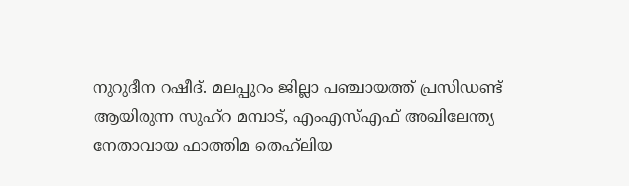നുറുദീന റഷീദ്. മലപ്പുറം ജില്ലാ പഞ്ചായത്ത് പ്രസിഡണ്ട് ആയിരുന്ന സുഹ്റ മമ്പാട്, എംഎസ്എഫ് അഖിലേന്ത്യ നേതാവായ ഫാത്തിമ തെഹ്‌ലിയ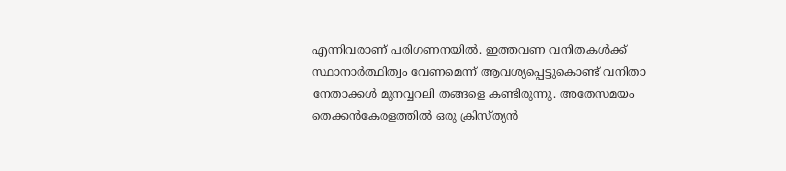എന്നിവരാണ് പരിഗണനയിൽ. ഇത്തവണ വനിതകൾക്ക് സ്ഥാനാർത്ഥിത്വം വേണമെന്ന് ആവശ്യപ്പെട്ടുകൊണ്ട് വനിതാ നേതാക്കൾ മുനവ്വറലി തങ്ങളെ കണ്ടിരുന്നു. അതേസമയം തെക്കൻകേരളത്തിൽ ഒരു ക്രിസ്ത്യൻ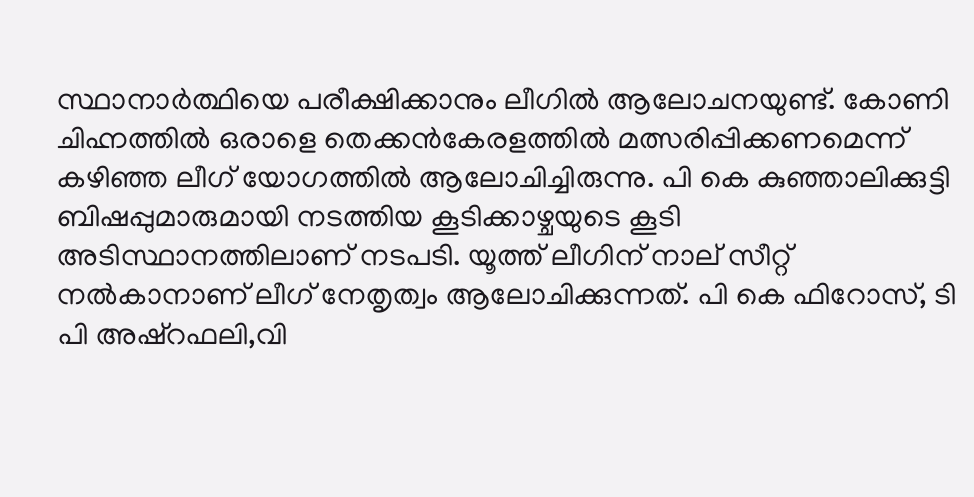സ്ഥാനാർത്ഥിയെ പരീക്ഷിക്കാനും ലീഗിൽ ആലോചനയുണ്ട്. കോണി ചിഹ്നത്തിൽ ഒരാളെ തെക്കൻകേരളത്തിൽ മത്സരിപ്പിക്കണമെന്ന് കഴിഞ്ഞ ലീഗ് യോഗത്തിൽ ആലോചിച്ചിരുന്നു. പി കെ കുഞ്ഞാലിക്കുട്ടി ബിഷപ്പുമാരുമായി നടത്തിയ കൂടിക്കാഴ്ചയുടെ കൂടി അടിസ്ഥാനത്തിലാണ് നടപടി. യൂത്ത് ലീഗിന് നാല് സീറ്റ് നൽകാനാണ് ലീഗ് നേതൃത്വം ആലോചിക്കുന്നത്. പി കെ ഫിറോസ്, ടി പി അഷ്റഫലി,വി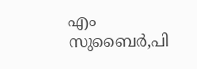എം സുബൈർ,പി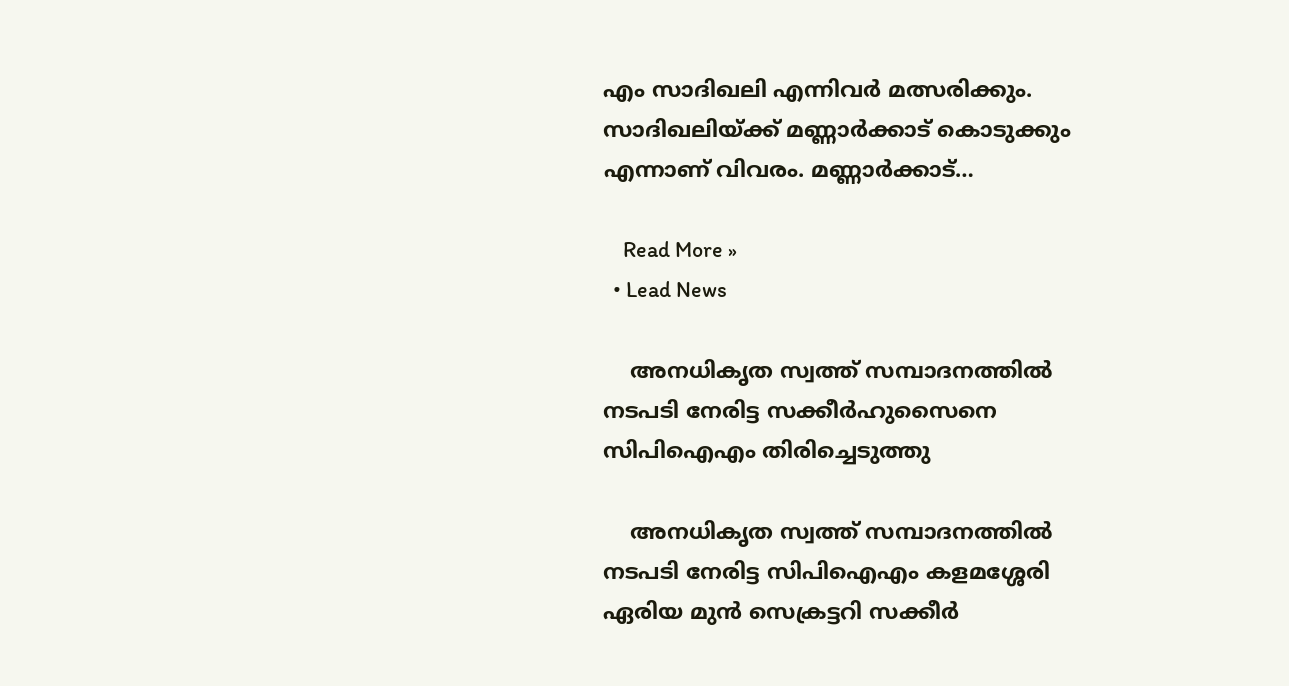എം സാദിഖലി എന്നിവർ മത്സരിക്കും. സാദിഖലിയ്ക്ക് മണ്ണാർക്കാട് കൊടുക്കും എന്നാണ് വിവരം. മണ്ണാർക്കാട്…

    Read More »
  • Lead News

    അനധികൃത സ്വത്ത് സമ്പാദനത്തിൽ നടപടി നേരിട്ട സക്കീർഹുസൈനെ സിപിഐഎം തിരിച്ചെടുത്തു

    അനധികൃത സ്വത്ത് സമ്പാദനത്തിൽ നടപടി നേരിട്ട സിപിഐഎം കളമശ്ശേരി ഏരിയ മുൻ സെക്രട്ടറി സക്കീർ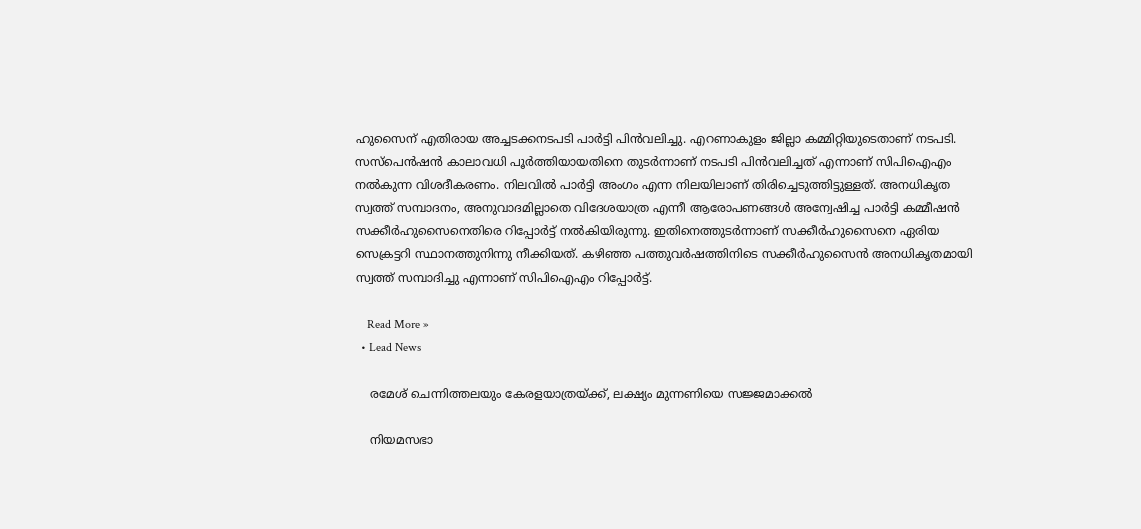ഹുസൈന് എതിരായ അച്ചടക്കനടപടി പാർട്ടി പിൻവലിച്ചു. എറണാകുളം ജില്ലാ കമ്മിറ്റിയുടെതാണ് നടപടി. സസ്പെൻഷൻ കാലാവധി പൂർത്തിയായതിനെ തുടർന്നാണ് നടപടി പിൻവലിച്ചത് എന്നാണ് സിപിഐഎം നൽകുന്ന വിശദീകരണം. നിലവിൽ പാർട്ടി അംഗം എന്ന നിലയിലാണ് തിരിച്ചെടുത്തിട്ടുള്ളത്. അനധികൃത സ്വത്ത് സമ്പാദനം, അനുവാദമില്ലാതെ വിദേശയാത്ര എന്നീ ആരോപണങ്ങൾ അന്വേഷിച്ച പാർട്ടി കമ്മീഷൻ സക്കീർഹുസൈനെതിരെ റിപ്പോർട്ട് നൽകിയിരുന്നു. ഇതിനെത്തുടർന്നാണ് സക്കീർഹുസൈനെ ഏരിയ സെക്രട്ടറി സ്ഥാനത്തുനിന്നു നീക്കിയത്. കഴിഞ്ഞ പത്തുവർഷത്തിനിടെ സക്കീർഹുസൈൻ അനധികൃതമായി സ്വത്ത് സമ്പാദിച്ചു എന്നാണ് സിപിഐഎം റിപ്പോർട്ട്.

    Read More »
  • Lead News

    രമേശ് ചെന്നിത്തലയും കേരളയാത്രയ്ക്ക്, ലക്ഷ്യം മുന്നണിയെ സജ്ജമാക്കൽ

    നിയമസഭാ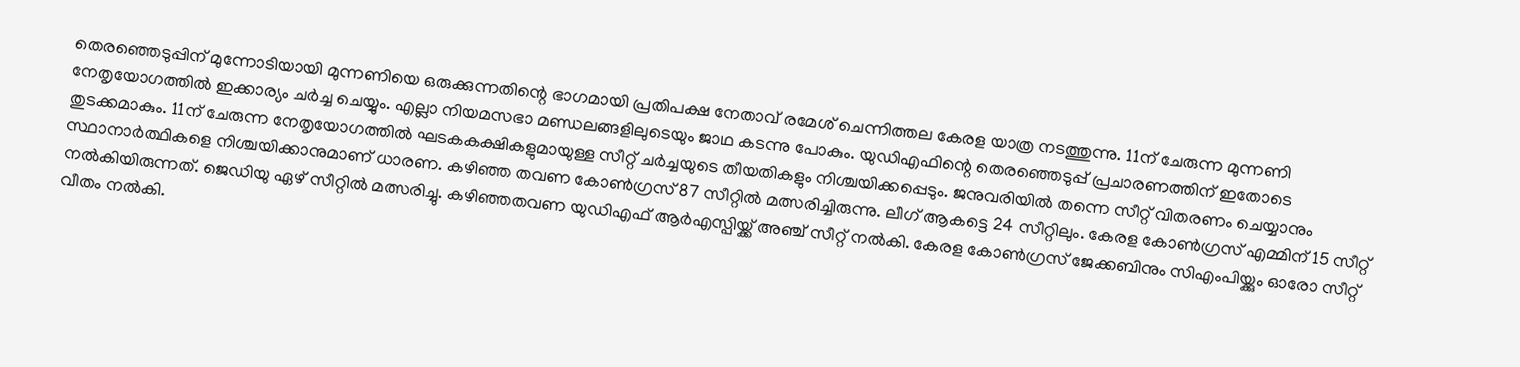തെരഞ്ഞെടുപ്പിന് മുന്നോടിയായി മുന്നണിയെ ഒരുക്കുന്നതിന്റെ ഭാഗമായി പ്രതിപക്ഷ നേതാവ് രമേശ്‌ ചെന്നിത്തല കേരള യാത്ര നടത്തുന്നു. 11ന് ചേരുന്ന മുന്നണി നേതൃയോഗത്തിൽ ഇക്കാര്യം ചർച്ച ചെയ്യും. എല്ലാ നിയമസഭാ മണ്ഡലങ്ങളിലുടെയും ജാഥ കടന്നു പോകും. യുഡിഎഫിന്റെ തെരഞ്ഞെടുപ്പ് പ്രചാരണത്തിന് ഇതോടെ തുടക്കമാകും. 11ന് ചേരുന്ന നേതൃയോഗത്തിൽ ഘടകകക്ഷികളുമായുള്ള സീറ്റ് ചർച്ചയുടെ തീയതികളും നിശ്ചയിക്കപ്പെടും. ജനുവരിയിൽ തന്നെ സീറ്റ് വിതരണം ചെയ്യാനും സ്ഥാനാർത്ഥികളെ നിശ്ചയിക്കാനുമാണ് ധാരണ. കഴിഞ്ഞ തവണ കോൺഗ്രസ് 87 സീറ്റിൽ മത്സരിച്ചിരുന്നു. ലീഗ് ആകട്ടെ 24 സീറ്റിലും. കേരള കോൺഗ്രസ് എമ്മിന് 15 സീറ്റ് നൽകിയിരുന്നത്. ജെഡിയു ഏഴ് സീറ്റിൽ മത്സരിച്ചു. കഴിഞ്ഞതവണ യുഡിഎഫ് ആർഎസ്പിയ്ക്ക് അഞ്ച് സീറ്റ് നൽകി. കേരള കോൺഗ്രസ് ജേക്കബിനും സിഎംപിയ്ക്കും ഓരോ സീറ്റ് വീതം നൽകി.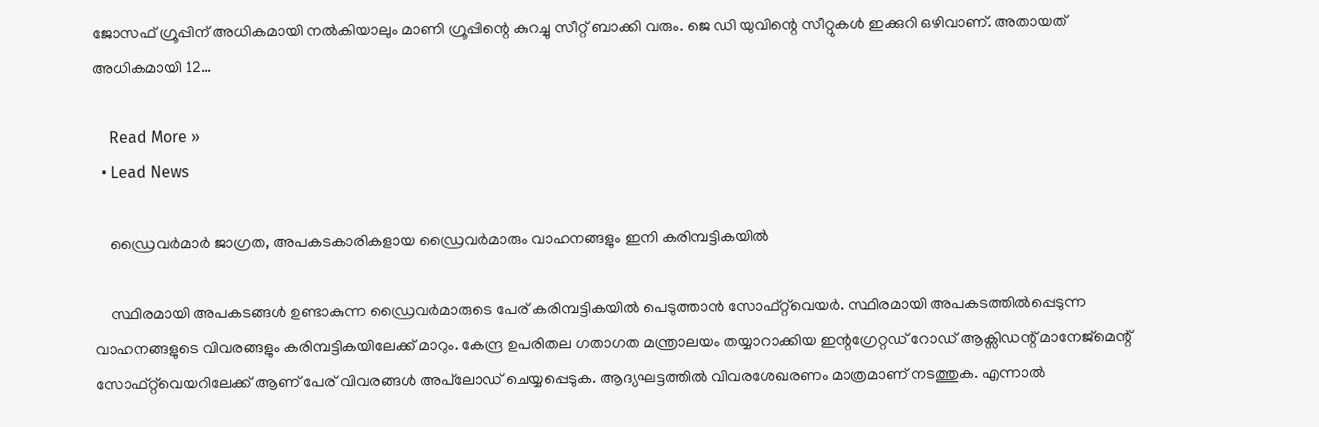ജോസഫ് ഗ്രൂപ്പിന് അധികമായി നൽകിയാലും മാണി ഗ്രൂപ്പിന്റെ കുറച്ചു സീറ്റ് ബാക്കി വരും. ജെ ഡി യുവിന്റെ സീറ്റുകൾ ഇക്കുറി ഒഴിവാണ്. അതായത് അധികമായി 12…

    Read More »
  • Lead News

    ഡ്രൈവർമാർ ജാഗ്രത, അപകടകാരികളായ ഡ്രൈവർമാരും വാഹനങ്ങളും ഇനി കരിമ്പട്ടികയിൽ

    സ്ഥിരമായി അപകടങ്ങൾ ഉണ്ടാകുന്ന ഡ്രൈവർമാരുടെ പേര് കരിമ്പട്ടികയിൽ പെടുത്താൻ സോഫ്റ്റ്‌വെയർ. സ്ഥിരമായി അപകടത്തിൽപ്പെടുന്ന വാഹനങ്ങളുടെ വിവരങ്ങളും കരിമ്പട്ടികയിലേക്ക് മാറും. കേന്ദ്ര ഉപരിതല ഗതാഗത മന്ത്രാലയം തയ്യാറാക്കിയ ഇന്റഗ്രേറ്റഡ് റോഡ് ആക്സിഡന്റ് മാനേജ്മെന്റ് സോഫ്റ്റ്‌വെയറിലേക്ക് ആണ് പേര് വിവരങ്ങൾ അപ്‌ലോഡ് ചെയ്യപ്പെടുക. ആദ്യഘട്ടത്തിൽ വിവരശേഖരണം മാത്രമാണ് നടത്തുക. എന്നാൽ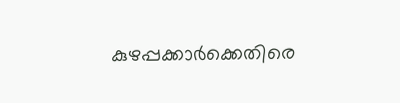കുഴപ്പക്കാർക്കെതിരെ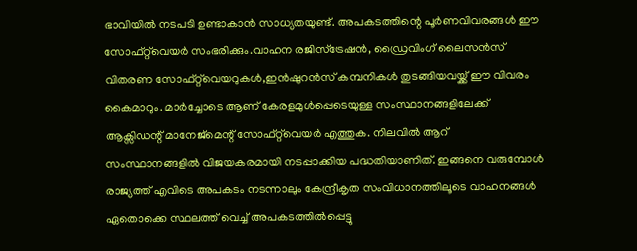ഭാവിയിൽ നടപടി ഉണ്ടാകാൻ സാധ്യതയുണ്ട്. അപകടത്തിന്റെ പൂർണവിവരങ്ങൾ ഈ സോഫ്റ്റ്‌വെയർ സംഭരിക്കും.വാഹന രജിസ്ട്രേഷൻ, ഡ്രൈവിംഗ് ലൈസൻസ് വിതരണ സോഫ്റ്റ്‌വെയറുകൾ,ഇൻഷുറൻസ് കമ്പനികൾ തുടങ്ങിയവയ്ക്ക് ഈ വിവരം കൈമാറും. മാർച്ചോടെ ആണ് കേരളമുൾപ്പെടെയുള്ള സംസ്ഥാനങ്ങളിലേക്ക് ആക്സിഡന്റ് മാനേജ്മെന്റ് സോഫ്റ്റ്‌വെയർ എത്തുക. നിലവിൽ ആറ് സംസ്ഥാനങ്ങളിൽ വിജയകരമായി നടപ്പാക്കിയ പദ്ധതിയാണിത്. ഇങ്ങനെ വരുമ്പോൾ രാജ്യത്ത് എവിടെ അപകടം നടന്നാലും കേന്ദ്രീകൃത സംവിധാനത്തിലൂടെ വാഹനങ്ങൾ ഏതൊക്കെ സ്ഥലത്ത് വെച്ച് അപകടത്തിൽപ്പെട്ടു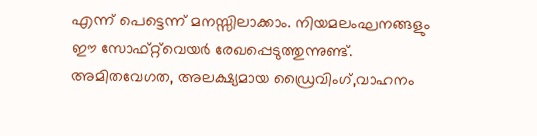എന്ന് പെട്ടെന്ന് മനസ്സിലാക്കാം. നിയമലംഘനങ്ങളും ഈ സോഫ്റ്റ്‌വെയർ രേഖപ്പെടുത്തുന്നുണ്ട്. അമിതവേഗത, അലക്ഷ്യമായ ഡ്രൈവിംഗ്,വാഹനം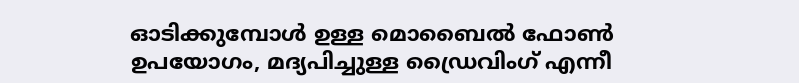ഓടിക്കുമ്പോൾ ഉള്ള മൊബൈൽ ഫോൺ ഉപയോഗം, മദ്യപിച്ചുള്ള ഡ്രൈവിംഗ് എന്നീ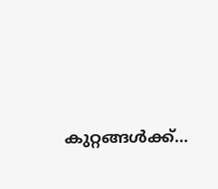കുറ്റങ്ങൾക്ക്…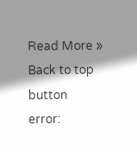Read More »
Back to top button
error: